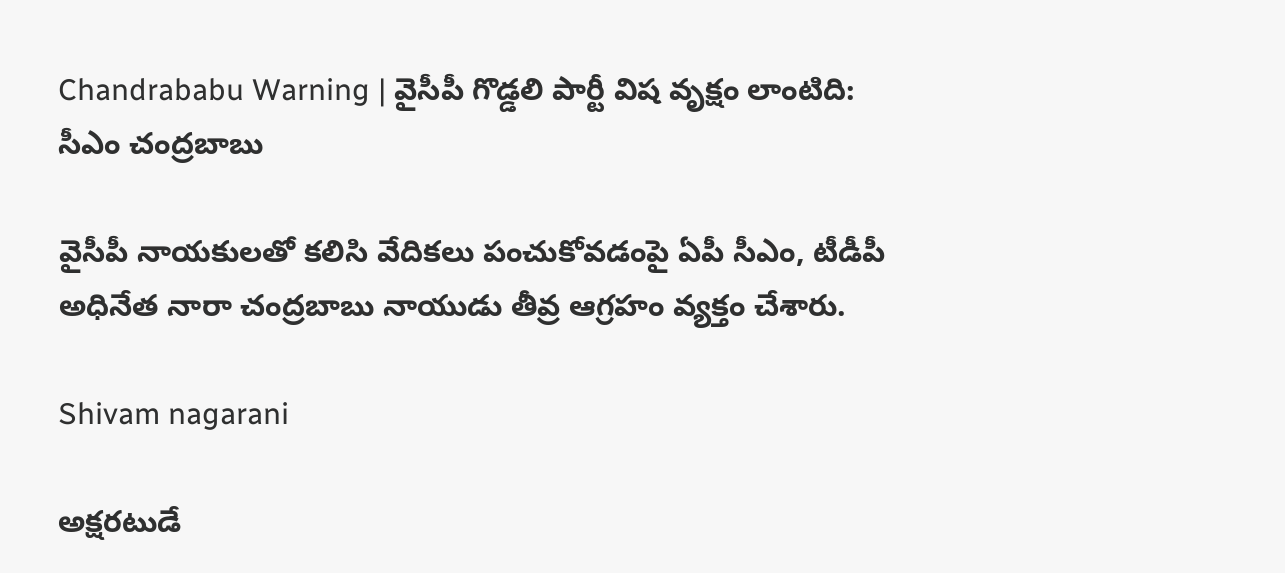Chandrababu Warning | వైసీపీ గొడ్డలి పార్టీ విష వృక్షం లాంటిది: సీఎం చంద్రబాబు

వైసీపీ నాయకులతో కలిసి వేదికలు పంచుకోవడంపై ఏపీ సీఎం, టీడీపీ అధినేత నారా చంద్రబాబు నాయుడు తీవ్ర ఆగ్రహం వ్యక్తం చేశారు.

Shivam nagarani

అక్షరటుడే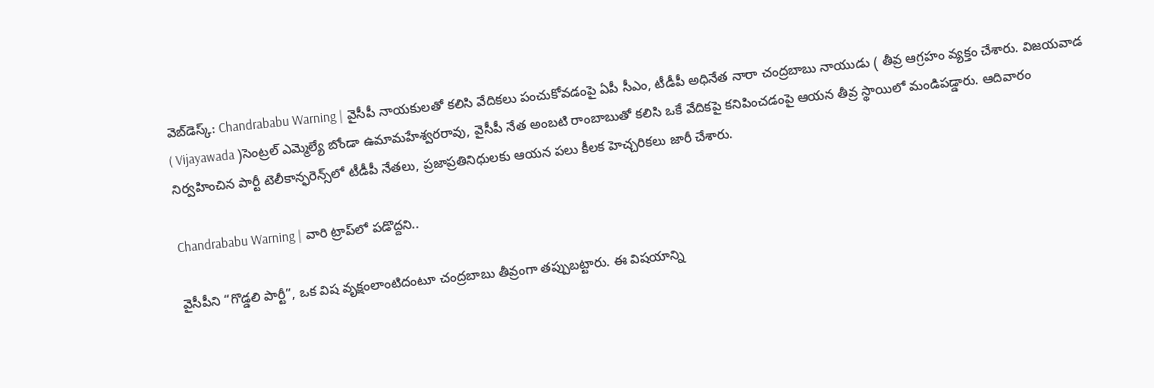వెబ్‌డెస్క్: Chandrababu Warning | వైసీపీ నాయకులతో కలిసి వేదికలు పంచుకోవడంపై ఏపీ సీఎం, టీడీపీ అధినేత నారా చంద్రబాబు నాయుడు ( తీవ్ర ఆగ్రహం వ్యక్తం చేశారు. విజయవాడ ( Vijayawada )సెంట్రల్ ఎమ్మెల్యే బోండా ఉమామహేశ్వరరావు, వైసీపీ నేత అంబటి రాంబాబుతో కలిసి ఒకే వేదికపై కనిపించడంపై ఆయన తీవ్ర స్థాయిలో మండిపడ్డారు. ఆదివారం నిర్వహించిన పార్టీ టెలీకాన్ఫరెన్స్‌లో టీడీపీ నేతలు, ప్రజాప్రతినిధులకు ఆయన పలు కీలక హెచ్చరికలు జారీ చేశారు.

Chandrababu Warning | వారి ట్రాప్‌లో పడొద్దని..

వైసీపీని “గొడ్డలి పార్టీ”, ఒక విష వృక్షంలాంటిదంటూ చంద్రబాబు తీవ్రంగా తప్పుబట్టారు. ఈ విషయాన్ని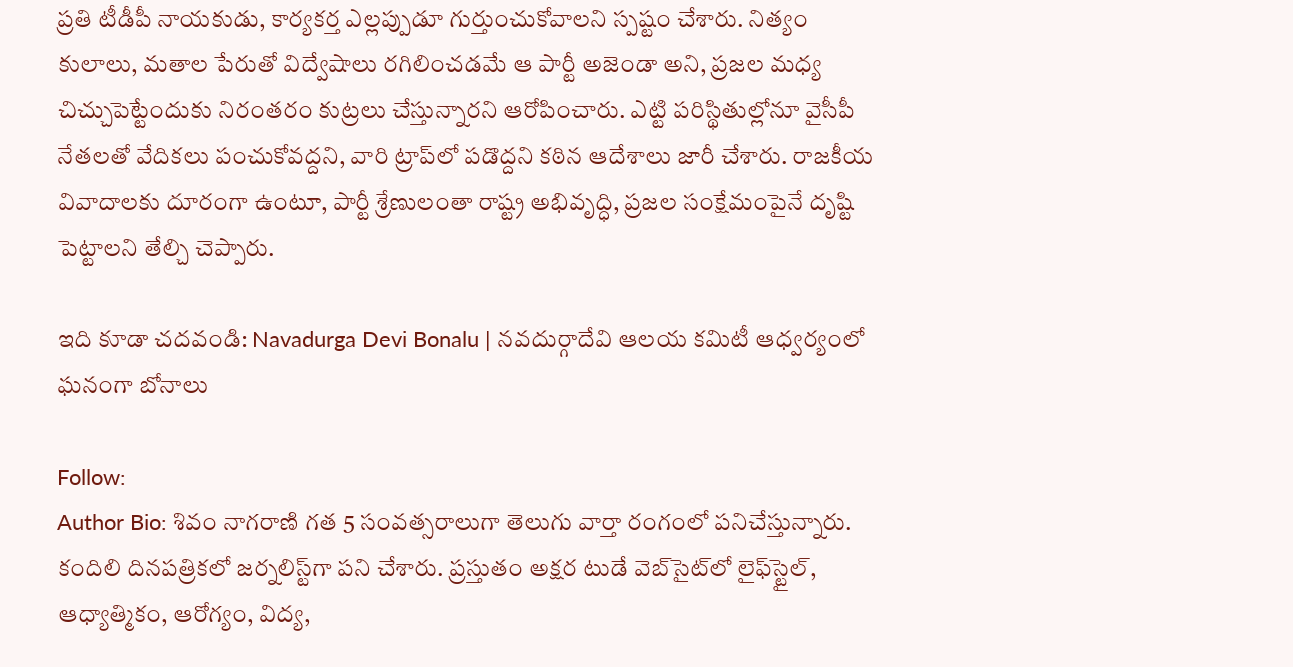ప్రతి టీడీపీ నాయకుడు, కార్యకర్త ఎల్లప్పుడూ గుర్తుంచుకోవాలని స్పష్టం చేశారు. నిత్యం కులాలు, మతాల పేరుతో విద్వేషాలు రగిలించడమే ఆ పార్టీ అజెండా అని, ప్రజల మధ్య చిచ్చుపెట్టేందుకు నిరంతరం కుట్రలు చేస్తున్నారని ఆరోపించారు. ఎట్టి పరిస్థితుల్లోనూ వైసీపీ నేతలతో వేదికలు పంచుకోవద్దని, వారి ట్రాప్‌లో పడొద్దని కఠిన ఆదేశాలు జారీ చేశారు. రాజకీయ వివాదాలకు దూరంగా ఉంటూ, పార్టీ శ్రేణులంతా రాష్ట్ర అభివృద్ధి, ప్రజల సంక్షేమంపైనే దృష్టి పెట్టాలని తేల్చి చెప్పారు.

ఇది కూడా చదవండి: Navadurga Devi Bonalu | నవదుర్గాదేవి ఆలయ కమిటీ ఆధ్వర్యంలో ఘనంగా బోనాలు

Follow:
Author Bio: శివం నాగరాణి గత 5 సంవత్సరాలుగా తెలుగు వార్తా రంగంలో పనిచేస్తున్నారు. కందిలి దినపత్రికలో జర్నలిస్ట్‌గా పని చేశారు. ప్రస్తుతం అక్షర టుడే వెబ్‌సైట్‌లో లైఫ్‌స్టైల్, ఆధ్యాత్మికం, ఆరోగ్యం, విద్య,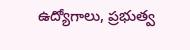ఉద్యోగాలు, ప్రభుత్వ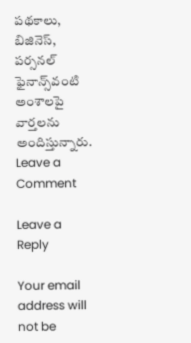పథకాలు, బిజినెస్, పర్సనల్ ఫైనాన్స్‌వంటి అంశాలపై వార్తలను అందిస్తున్నారు.
Leave a Comment

Leave a Reply

Your email address will not be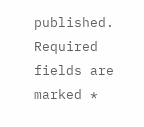published. Required fields are marked *